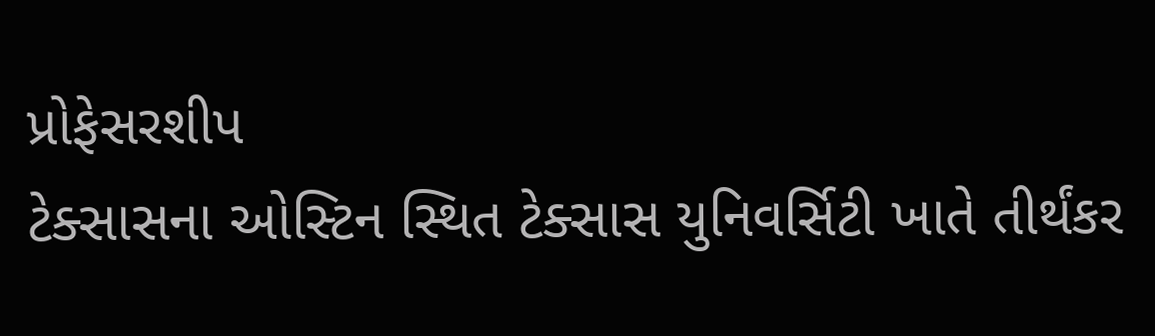પ્રોફેસરશીપ
ટેક્સાસના ઓસ્ટિન સ્થિત ટેક્સાસ યુનિવર્સિટી ખાતે તીર્થંકર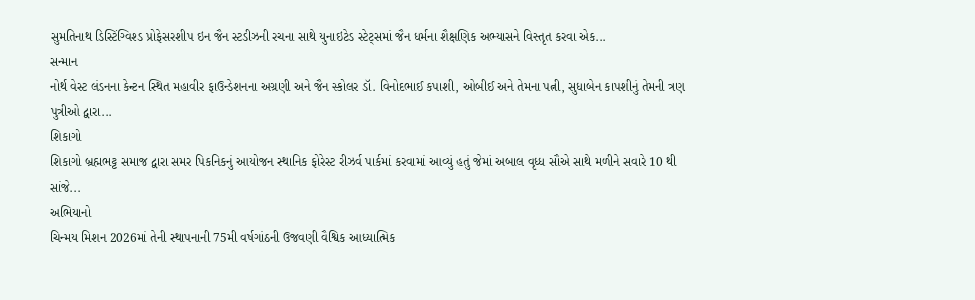સુમતિનાથ ડિસ્ટિંગ્વિશ્ડ પ્રોફેસરશીપ ઇન જૈન સ્ટડીઝની રચના સાથે યુનાઇટેડ સ્ટેટ્સમાં જૈન ધર્મના શૈક્ષણિક અભ્યાસને વિસ્તૃત કરવા એક...
સન્માન
નોર્થ વેસ્ટ લંડનના કેન્ટન સ્થિત મહાવીર ફાઉન્ડેશનના અગ્રણી અને જૈન સ્કોલર ડૉ. વિનોદભાઈ કપાશી, ઓબીઈ અને તેમના પત્ની, સુધાબેન કાપશીનું તેમની ત્રણ પુત્રીઓ દ્વારા...
શિકાગો
શિકાગો બ્રહ્મભટ્ટ સમાજ દ્વારા સમર પિકનિકનું આયોજન સ્થાનિક ફોરેસ્ટ રીઝર્વ પાર્કમાં કરવામાં આવ્યું હતું જેમાં અબાલ વૃધ્ધ સૌએ સાથે મળીને સવારે 10 થી સાંજે...
અભિયાનો
ચિન્મય મિશન 2026માં તેની સ્થાપનાની 75મી વર્ષગાંઠની ઉજવણી વૈશ્વિક આધ્યાત્મિક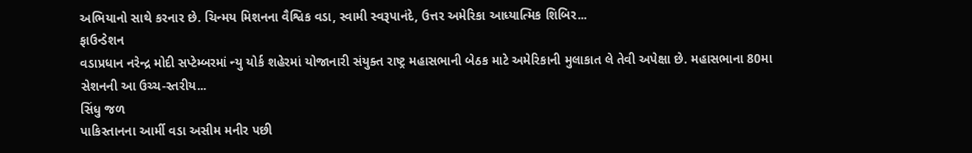અભિયાનો સાથે કરનાર છે. ચિન્મય મિશનના વૈશ્વિક વડા, સ્વામી સ્વરૂપાનંદે, ઉત્તર અમેરિકા આધ્યાત્મિક શિબિર...
ફાઉન્ડેશન
વડાપ્રધાન નરેન્દ્ર મોદી સપ્ટેમ્બરમાં ન્યુ યોર્ક શહેરમાં યોજાનારી સંયુક્ત રાષ્ટ્ર મહાસભાની બેઠક માટે અમેરિકાની મુલાકાત લે તેવી અપેક્ષા છે. મહાસભાના 80મા સેશનની આ ઉચ્ચ-સ્તરીય...
સિંધુ જળ
પાકિસ્તાનના આર્મી વડા અસીમ મનીર પછી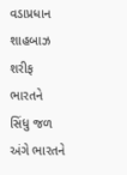વડાપ્રધાન શાહબાઝ શરીફ ભારતને સિંધુ જળ અંગે ભારતને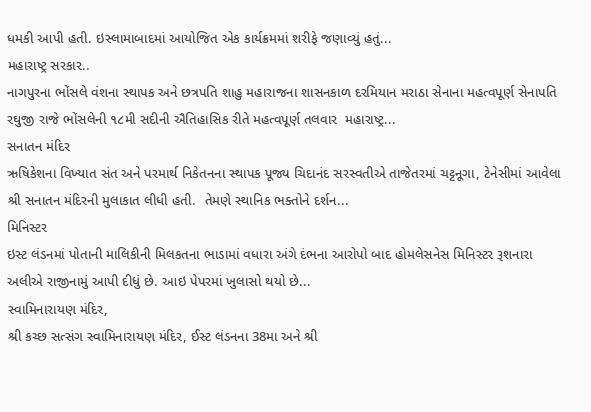ધમકી આપી હતી. ઇસ્લામાબાદમાં આયોજિત એક કાર્યક્રમમાં શરીફે જણાવ્યું હતું...
મહારાષ્ટ્ર સરકાર..
નાગપુરના ભોંસલે વંશના સ્થાપક અને છત્રપતિ શાહુ મહારાજના શાસનકાળ દરમિયાન મરાઠા સેનાના મહત્વપૂર્ણ સેનાપતિ રઘુજી રાજે ભોંસલેની ૧૮મી સદીની ઐતિહાસિક રીતે મહત્વપૂર્ણ તલવાર  મહારાષ્ટ્ર...
સનાતન મંદિર
ઋષિકેશના વિખ્યાત સંત અને પરમાર્થ નિકેતનના સ્થાપક પૂજ્ય ચિદાનંદ સરસ્વતીએ તાજેતરમાં ચટ્ટનૂગા, ટેનેસીમાં આવેલા શ્રી સનાતન મંદિરની મુલાકાત લીધી હતી.  તેમણે સ્થાનિક ભક્તોને દર્શન...
મિનિસ્ટર
ઇસ્ટ લંડનમાં પોતાની માલિકીની મિલકતના ભાડામાં વધારા અંગે દંભના આરોપો બાદ હોમલેસનેસ મિનિસ્ટર રૂશનારા અલીએ રાજીનામું આપી દીધું છે. આઇ પેપરમાં ખુલાસો થયો છે...
સ્વામિનારાયણ મંદિર,
શ્રી કચ્છ સત્સંગ સ્વામિનારાયણ મંદિર, ઈસ્ટ લંડનના 38મા અને શ્રી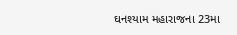ઘનશ્યામ મહારાજના 23મા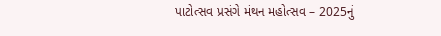પાટોત્સવ પ્રસંગે મંથન મહોત્સવ – 2025નું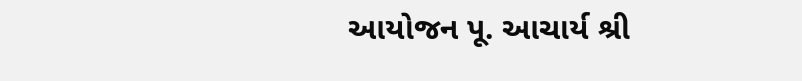આયોજન પૂ. આચાર્ય શ્રી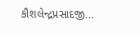કૌશલેન્દ્રપ્રસાદજી...